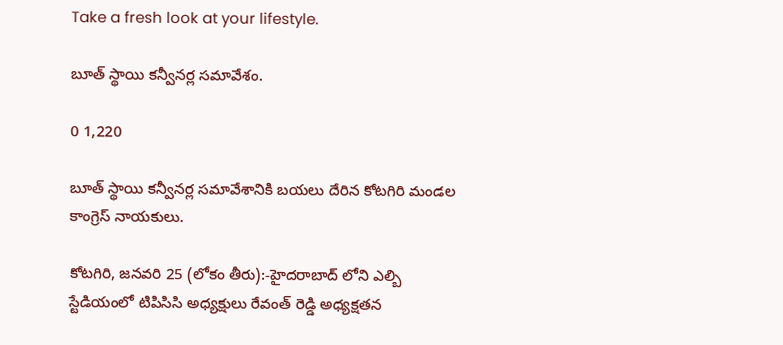Take a fresh look at your lifestyle.

బూత్ స్థాయి కన్వీనర్ల సమావేశం.

0 1,220

బూత్ స్థాయి కన్వీనర్ల సమావేశానికి బయలు దేరిన కోటగిరి మండల కాంగ్రెస్ నాయకులు.

కోటగిరి, జనవరి 25 (లోకం తీరు):-హైదరాబాద్ లోని ఎల్బి స్టేడియంలో టిపిసిసి అధ్యక్షులు రేవంత్ రెడ్డి అధ్యక్షతన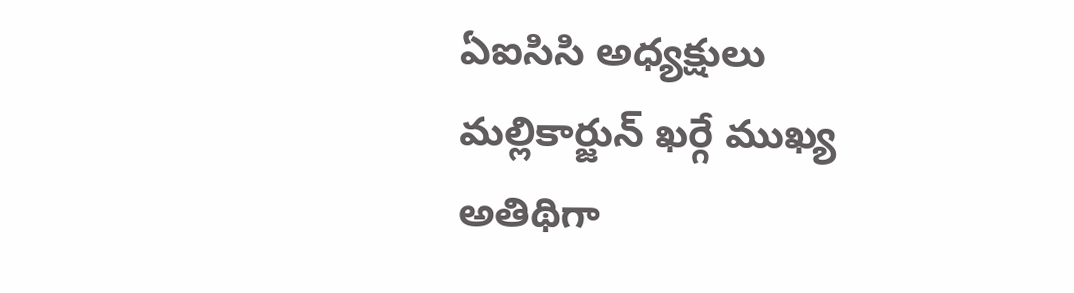ఏఐసిసి అధ్యక్షులు మల్లికార్జున్ ఖర్గే ముఖ్య అతిథిగా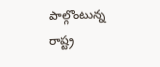పాల్గొంటున్న రాష్ట్ర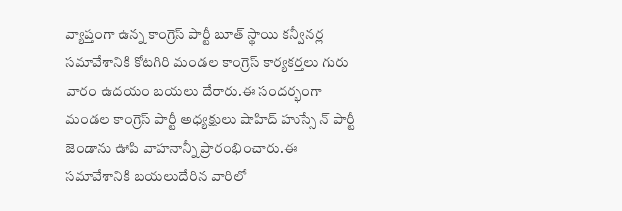వ్యాప్తంగా ఉన్న కాంగ్రెస్ పార్టీ బూత్ స్థాయి కన్వీనర్ల సమావేశానికి కోటగిరి మండల కాంగ్రెస్ కార్యకర్తలు గురు వారం ఉదయం బయలు దేరారు.ఈ సందర్భంగా మండల కాంగ్రెస్ పార్టీ అధ్యక్షులు షాహిద్ హుస్సే న్ పార్టీ జెండాను ఊపి వాహనాన్నీ ప్రారంభించారు.ఈ సమావేశానికి బయలుదేరిన వారిలో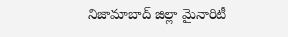నిజామాబాద్ జిల్లా మైనారిటీ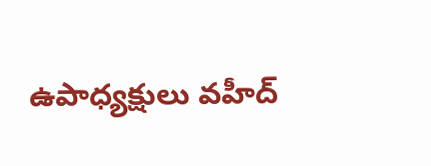ఉపాధ్యక్షులు వహీద్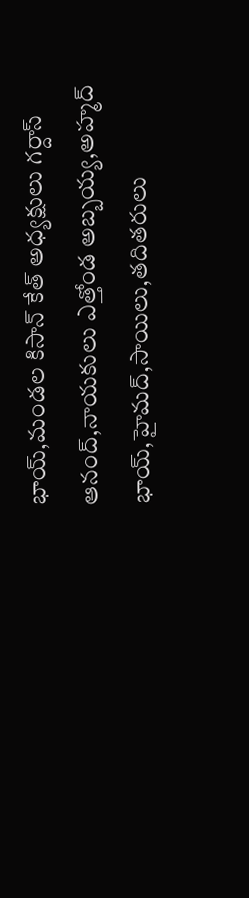భాయ్,మండల కిసాన్ కేత్ అధ్యక్షులు గర్దాస్ ఆనంద్,నాయకులు ఎత్తోండ అబ్బయ్య,అహ్మద్ భాయ్,హైమద్,సాయిలు,తదితరులు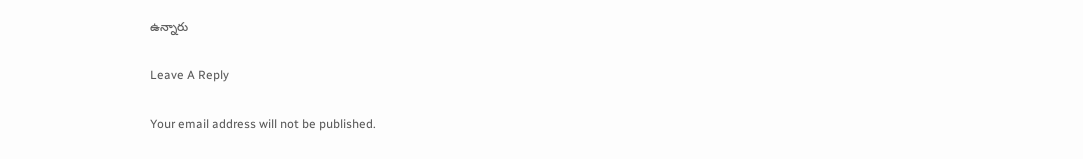ఉన్నారు

Leave A Reply

Your email address will not be published.